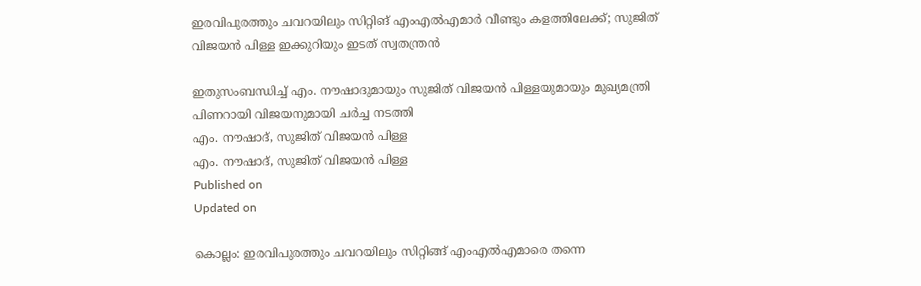ഇരവിപുരത്തും ചവറയിലും സിറ്റിങ് എംഎൽഎമാർ വീണ്ടും കളത്തിലേക്ക്; സുജിത് വിജയൻ പിള്ള ഇക്കുറിയും ഇടത് സ്വതന്ത്രൻ

ഇതുസംബന്ധിച്ച് എം. നൗഷാദുമായും സുജിത് വിജയൻ പിള്ളയുമായും മുഖ്യമന്ത്രി പിണറായി വിജയനുമായി ചർച്ച നടത്തി
എം. നൗഷാദ്, സുജിത് വിജയൻ പിള്ള
എം. നൗഷാദ്, സുജിത് വിജയൻ പിള്ള
Published on
Updated on

കൊല്ലം: ഇരവിപുരത്തും ചവറയിലും സിറ്റിങ്ങ് എംഎൽഎമാരെ തന്നെ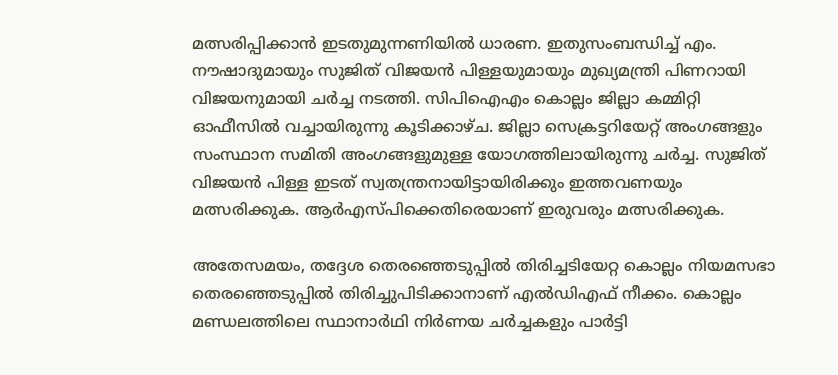മത്സരിപ്പിക്കാൻ ഇടതുമുന്നണിയിൽ ധാരണ. ഇതുസംബന്ധിച്ച് എം. നൗഷാദുമായും സുജിത് വിജയൻ പിള്ളയുമായും മുഖ്യമന്ത്രി പിണറായി വിജയനുമായി ചർച്ച നടത്തി. സിപിഐഎം കൊല്ലം ജില്ലാ കമ്മിറ്റി ഓഫീസിൽ വച്ചായിരുന്നു കൂടിക്കാഴ്ച. ജില്ലാ സെക്രട്ടറിയേറ്റ് അംഗങ്ങളും സംസ്ഥാന സമിതി അംഗങ്ങളുമുള്ള യോഗത്തിലായിരുന്നു ചർച്ച. സുജിത് വിജയൻ പിള്ള ഇടത് സ്വതന്ത്രനായിട്ടായിരിക്കും ഇത്തവണയും മത്സരിക്കുക. ആർഎസ്പിക്കെതിരെയാണ് ഇരുവരും മത്സരിക്കുക.

അതേസമയം, തദ്ദേശ തെരഞ്ഞെടുപ്പിൽ തിരിച്ചടിയേറ്റ കൊല്ലം നിയമസഭാ തെരഞ്ഞെടുപ്പിൽ തിരിച്ചുപിടിക്കാനാണ് എൽഡിഎഫ് നീക്കം. കൊല്ലം മണ്ഡലത്തിലെ സ്ഥാനാർഥി നിർണയ ചർച്ചകളും പാർട്ടി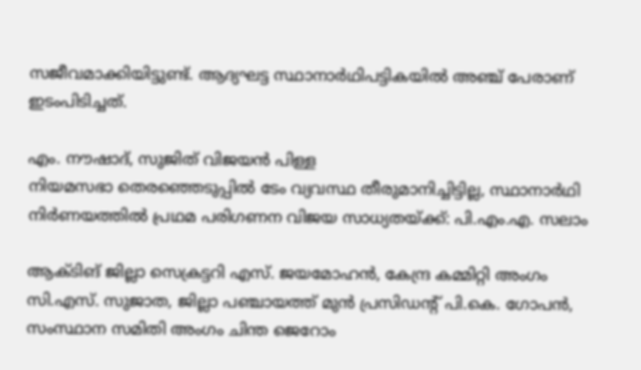സജീവമാക്കിയിട്ടുണ്ട്. ആദ്യഘട്ട സ്ഥാനാർഥിപട്ടികയിൽ അഞ്ച് പേരാണ് ഇടംപിടിച്ചത്.

എം. നൗഷാദ്, സുജിത് വിജയൻ പിള്ള
നിയമസഭാ തെരഞ്ഞെടുപ്പിൽ ടേം വ്യവസ്ഥ തീരുമാനിച്ചിട്ടില്ല, സ്ഥാനാർഥി നിർണയത്തിൽ പ്രഥമ പരിഗണന വിജയ സാധ്യതയ്ക്ക്: പി.എം.എ. സലാം

ആക്ടിങ് ജില്ലാ സെക്രട്ടറി എസ്. ജയമോഹൻ, കേന്ദ്ര കമ്മിറ്റി അംഗം സി.എസ്. സുജാത, ജില്ലാ പഞ്ചായത്ത് മുൻ പ്രസിഡന്റ് പി.കെ. ഗോപൻ, സംസ്ഥാന സമിതി അംഗം ചിന്ത ജെറോം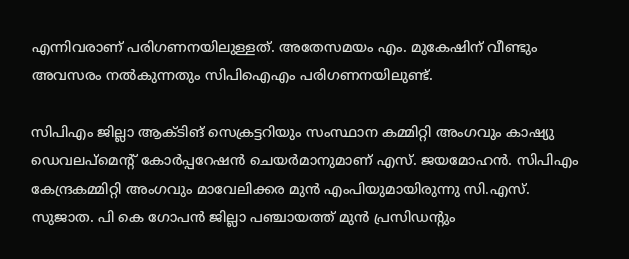എന്നിവരാണ് പരിഗണനയിലുള്ളത്. അതേസമയം എം. മുകേഷിന് വീണ്ടും അവസരം നൽകുന്നതും സിപിഐഎം പരിഗണനയിലുണ്ട്.

സിപിഎം ജില്ലാ ആക്ടിങ് സെക്രട്ടറിയും സംസ്ഥാന കമ്മിറ്റി അംഗവും കാഷ്യു ഡെവലപ്മെന്റ് കോർപ്പറേഷൻ ചെയർമാനുമാണ് എസ്. ജയമോഹൻ. സിപിഎം കേന്ദ്രകമ്മിറ്റി അംഗവും മാവേലിക്കര മുൻ എംപിയുമായിരുന്നു സി.എസ്. സുജാത. പി കെ ഗോപൻ ജില്ലാ പഞ്ചായത്ത് മുൻ പ്രസിഡന്റും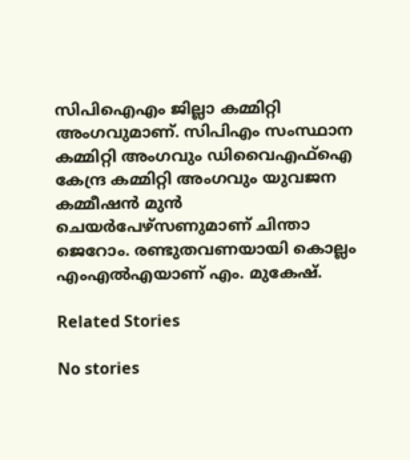സിപിഐഎം ജില്ലാ കമ്മിറ്റി അംഗ‌വുമാണ്. സിപിഎം സംസ്ഥാന കമ്മിറ്റി അംഗവും ഡിവൈഎഫ്ഐ കേന്ദ്ര കമ്മിറ്റി അംഗവും യുവജന കമ്മീഷൻ മുൻ ചെയർപേഴ്സണുമാണ് ചിന്താ ജെറോം. രണ്ടുതവണയായി കൊല്ലം എംഎൽഎയാണ് എം. മുകേഷ്.

Related Stories

No stories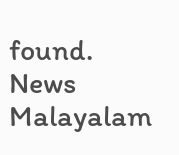found.
News Malayalam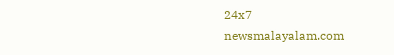24x7
newsmalayalam.com